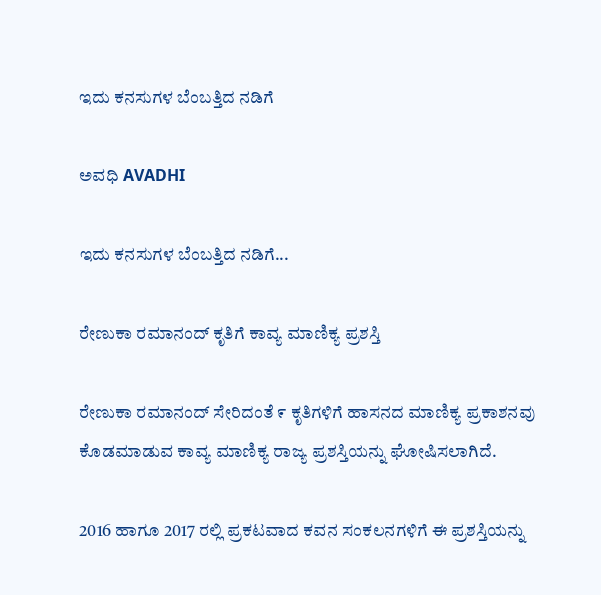ಇದು ಕನಸುಗಳ ಬೆಂಬತ್ತಿದ ನಡಿಗೆ‍

ಅವಧಿ AVADHI

ಇದು ಕನಸುಗಳ ಬೆಂಬತ್ತಿದ ನಡಿಗೆ...

ರೇಣುಕಾ ರಮಾನಂದ್ ಕೃತಿಗೆ ಕಾವ್ಯ ಮಾಣಿಕ್ಯ ಪ್ರಶಸ್ತಿ

ರೇಣುಕಾ ರಮಾನಂದ್ ಸೇರಿದಂತೆ ೯ ಕೃತಿಗಳಿಗೆ ಹಾಸನದ ಮಾಣಿಕ್ಯ ಪ್ರಕಾಶನವು ಕೊಡಮಾಡುವ ಕಾವ್ಯ ಮಾಣಿಕ್ಯ ರಾಜ್ಯ ಪ್ರಶಸ್ತಿಯನ್ನು ಘೋಷಿಸಲಾಗಿದೆ.

2016 ಹಾಗೂ 2017 ರಲ್ಲಿ ಪ್ರಕಟವಾದ ಕವನ ಸಂಕಲನಗಳಿಗೆ ಈ ಪ್ರಶಸ್ತಿಯನ್ನು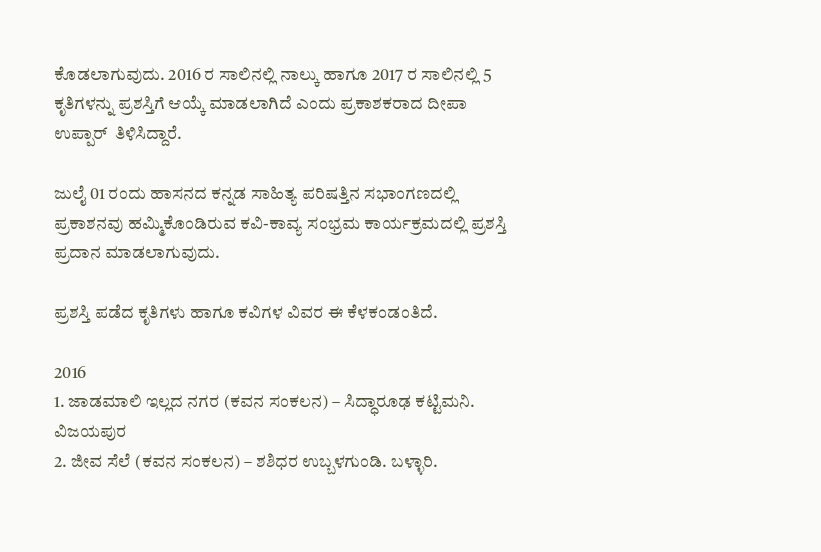ಕೊಡಲಾಗುವುದು. 2016 ರ ಸಾಲಿನಲ್ಲಿ ನಾಲ್ಕು ಹಾಗೂ 2017 ರ ಸಾಲಿನಲ್ಲಿ 5 ಕೃತಿಗಳನ್ನು ಪ್ರಶಸ್ತಿಗೆ ಆಯ್ಕೆ ಮಾಡಲಾಗಿದೆ ಎಂದು ಪ್ರಕಾಶಕರಾದ ದೀಪಾ ಉಪ್ಪಾರ್  ತಿಳಿಸಿದ್ದಾರೆ.

ಜುಲೈ 01 ರಂದು ಹಾಸನದ ಕನ್ನಡ ಸಾಹಿತ್ಯ ಪರಿಷತ್ತಿನ ಸಭಾಂಗಣದಲ್ಲಿ ಪ್ರಕಾಶನವು ಹಮ್ಮಿಕೊಂಡಿರುವ ಕವಿ-ಕಾವ್ಯ ಸಂಭ್ರಮ ಕಾರ್ಯಕ್ರಮದಲ್ಲಿ ಪ್ರಶಸ್ತಿ ಪ್ರದಾನ ಮಾಡಲಾಗುವುದು.

ಪ್ರಶಸ್ತಿ ಪಡೆದ ಕೃತಿಗಳು ಹಾಗೂ ಕವಿಗಳ ವಿವರ ಈ ಕೆಳಕಂಡಂತಿದೆ.

2016
1. ಜಾಡಮಾಲಿ ಇಲ್ಲದ ನಗರ (ಕವನ ಸಂಕಲನ) – ಸಿದ್ಧಾರೂಢ ಕಟ್ಟಿಮನಿ. ವಿಜಯಪುರ
2. ಜೀವ ಸೆಲೆ (ಕವನ ಸಂಕಲನ) – ಶಶಿಧರ ಉಬ್ಬಳಗುಂಡಿ. ಬಳ್ಳಾರಿ.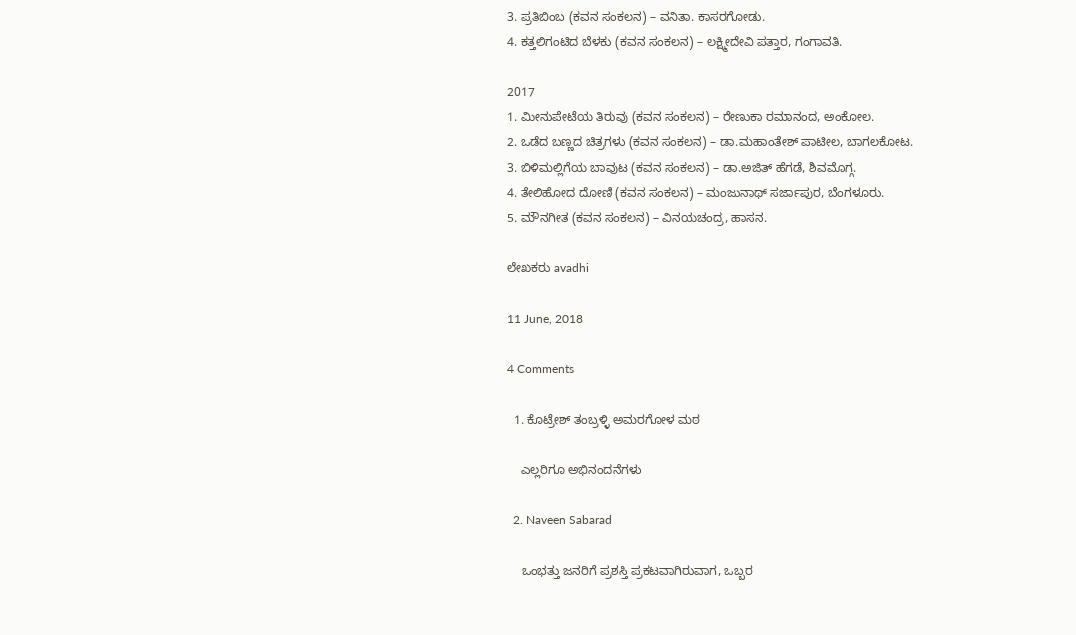3. ಪ್ರತಿಬಿಂಬ (ಕವನ ಸಂಕಲನ) – ವನಿತಾ. ಕಾಸರಗೋಡು.
4. ಕತ್ತಲಿಗಂಟಿದ ಬೆಳಕು (ಕವನ ಸಂಕಲನ) – ಲಕ್ಷ್ಮೀದೇವಿ ಪತ್ತಾರ, ಗಂಗಾವತಿ.

2017
1. ಮೀನುಪೇಟೆಯ ತಿರುವು (ಕವನ ಸಂಕಲನ) – ರೇಣುಕಾ ರಮಾನಂದ, ಅಂಕೋಲ.
2. ಒಡೆದ ಬಣ್ಣದ ಚಿತ್ರಗಳು (ಕವನ ಸಂಕಲನ) – ಡಾ.ಮಹಾಂತೇಶ್ ಪಾಟೀಲ, ಬಾಗಲಕೋಟ.
3. ಬಿಳಿಮಲ್ಲಿಗೆಯ ಬಾವುಟ (ಕವನ ಸಂಕಲನ) – ಡಾ.ಅಜಿತ್ ಹೆಗಡೆ, ಶಿವಮೊಗ್ಗ.
4. ತೇಲಿಹೋದ ದೋಣಿ (ಕವನ ಸಂಕಲನ) – ಮಂಜುನಾಥ್ ಸರ್ಜಾಪುರ, ಬೆಂಗಳೂರು.
5. ಮೌನಗೀತ (ಕವನ ಸಂಕಲನ) – ವಿನಯಚಂದ್ರ, ಹಾಸನ.

ಲೇಖಕರು avadhi

11 June, 2018

4 Comments

  1. ಕೊಟ್ರೇಶ್ ತಂಬ್ರಳ್ಳಿ ಅಮರಗೋಳ ಮಠ

    ಎಲ್ಲರಿಗೂ ಅಭಿನಂದನೆಗಳು

  2. Naveen Sabarad

    ಒಂಭತ್ತು ಜನರಿಗೆ ಪ್ರಶಸ್ತಿ ಪ್ರಕಟವಾಗಿರುವಾಗ, ಒಬ್ಬರ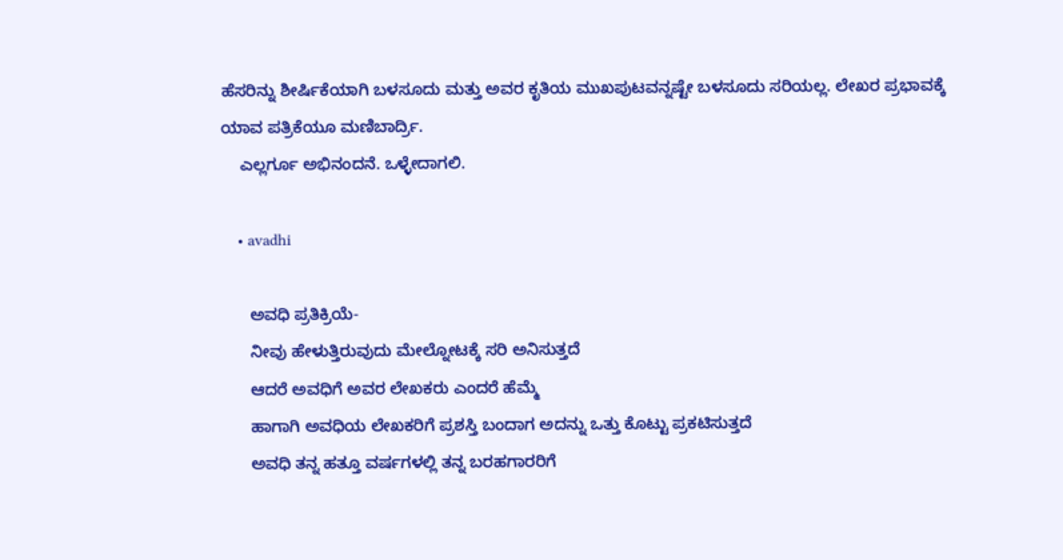ಹೆಸರಿನ್ನು ಶೀರ್ಷಿಕೆಯಾಗಿ ಬಳಸೂದು ಮತ್ತು ಅವರ ಕೃತಿಯ ಮುಖಪುಟವನ್ನಷ್ಟೇ ಬಳಸೂದು ಸರಿಯಲ್ಲ. ಲೇಖರ ಪ್ರಭಾವಕ್ಕೆ ಯಾವ ಪತ್ರಿಕೆಯೂ ಮಣಿಬಾರ್ದ್ರಿ.
    ಎಲ್ಲರ್ಗೂ ಅಭಿನಂದನೆ. ಒಳ್ಳೇದಾಗಲಿ.

    • avadhi

      ಅವಧಿ ಪ್ರತಿಕ್ರಿಯೆ-
      ನೀವು ಹೇಳುತ್ತಿರುವುದು ಮೇಲ್ನೋಟಕ್ಕೆ ಸರಿ ಅನಿಸುತ್ತದೆ
      ಆದರೆ ಅವಧಿಗೆ ಅವರ ಲೇಖಕರು ಎಂದರೆ ಹೆಮ್ಮೆ
      ಹಾಗಾಗಿ ಅವಧಿಯ ಲೇಖಕರಿಗೆ ಪ್ರಶಸ್ತಿ ಬಂದಾಗ ಅದನ್ನು ಒತ್ತು ಕೊಟ್ಟು ಪ್ರಕಟಿಸುತ್ತದೆ
      ಅವಧಿ ತನ್ನ ಹತ್ತೂ ವರ್ಷಗಳಲ್ಲಿ ತನ್ನ ಬರಹಗಾರರಿಗೆ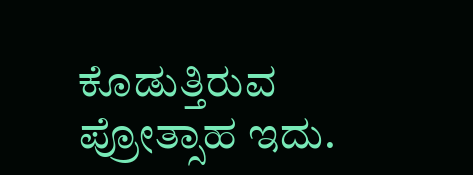ಕೊಡುತ್ತಿರುವ ಪ್ರೋತ್ಸಾಹ ಇದು.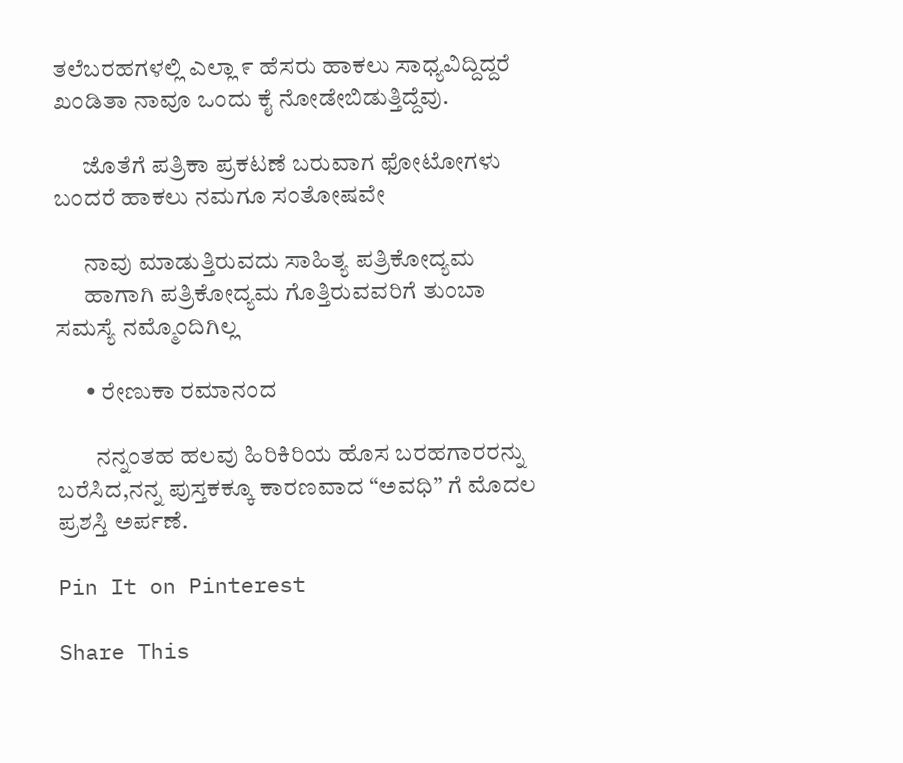ತಲೆಬರಹಗಳಲ್ಲಿ ಎಲ್ಲಾ ೯ ಹೆಸರು ಹಾಕಲು ಸಾಧ್ಯವಿದ್ದಿದ್ದರೆ ಖಂಡಿತಾ ನಾವೂ ಒಂದು ಕೈ ನೋಡೇಬಿಡುತ್ತಿದ್ದೆವು.

      ಜೊತೆಗೆ ಪತ್ರಿಕಾ ಪ್ರಕಟಣೆ ಬರುವಾಗ ಫೋಟೋಗಳು ಬಂದರೆ ಹಾಕಲು ನಮಗೂ ಸಂತೋಷವೇ

      ನಾವು ಮಾಡುತ್ತಿರುವದು ಸಾಹಿತ್ಯ ಪತ್ರಿಕೋದ್ಯಮ
      ಹಾಗಾಗಿ ಪತ್ರಿಕೋದ್ಯಮ ಗೊತ್ತಿರುವವರಿಗೆ ತುಂಬಾ ಸಮಸ್ಯೆ ನಮ್ಮೊಂದಿಗಿಲ್ಲ

      • ರೇಣುಕಾ ರಮಾನಂದ

        ನನ್ನಂತಹ ಹಲವು ಹಿರಿಕಿರಿಯ ಹೊಸ ಬರಹಗಾರರನ್ನು ಬರೆಸಿದ,ನನ್ನ ಪುಸ್ತಕಕ್ಕೂ ಕಾರಣವಾದ “ಅವಧಿ” ಗೆ ಮೊದಲ ಪ್ರಶಸ್ತಿ ಅರ್ಪಣೆ.

Pin It on Pinterest

Share This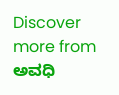Discover more from ಅವಧಿ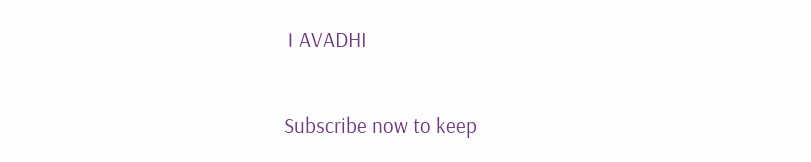। AVADHI

Subscribe now to keep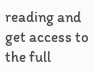reading and get access to the full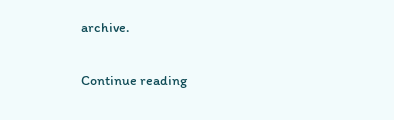archive.

Continue reading